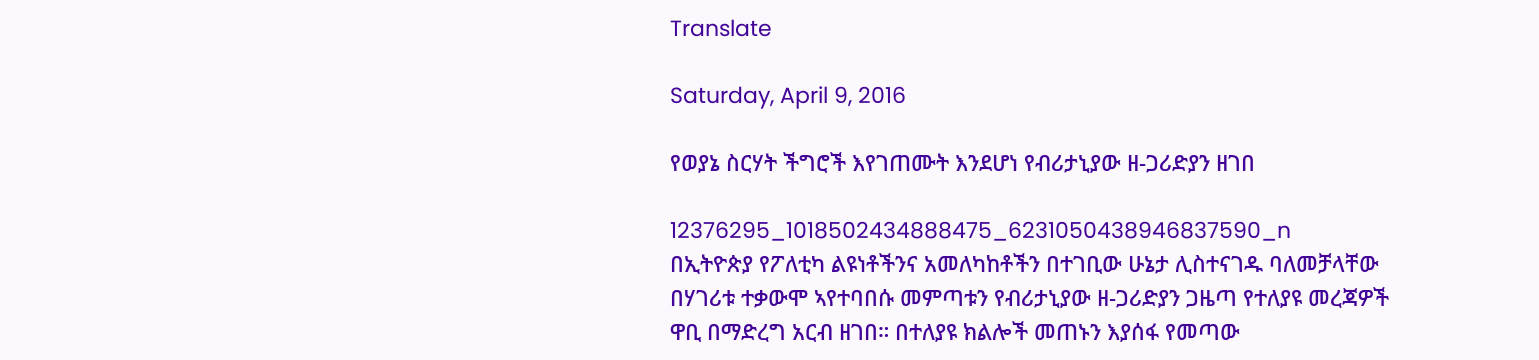Translate

Saturday, April 9, 2016

የወያኔ ስርሃት ችግሮች እየገጠሙት እንደሆነ የብሪታኒያው ዘ-ጋሪድያን ዘገበ

12376295_1018502434888475_6231050438946837590_n
በኢትዮጵያ የፖለቲካ ልዩነቶችንና አመለካከቶችን በተገቢው ሁኔታ ሊስተናገዱ ባለመቻላቸው በሃገሪቱ ተቃውሞ ኣየተባበሱ መምጣቱን የብሪታኒያው ዘ-ጋሪድያን ጋዜጣ የተለያዩ መረጃዎች ዋቢ በማድረግ አርብ ዘገበ። በተለያዩ ክልሎች መጠኑን እያሰፋ የመጣው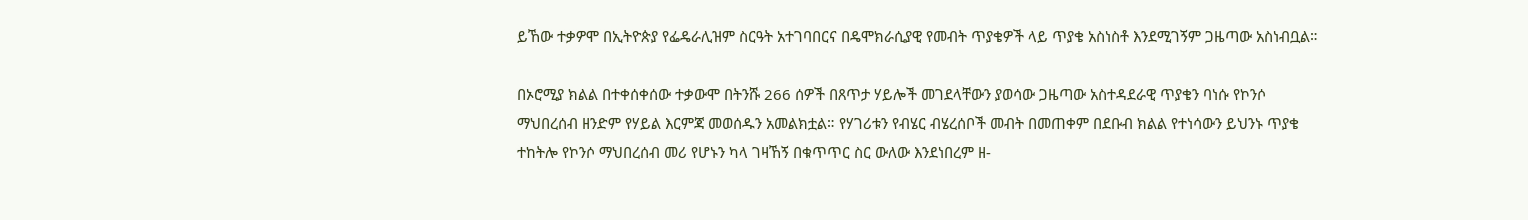ይኸው ተቃዎሞ በኢትዮጵያ የፌዴራሊዝም ስርዓት አተገባበርና በዴሞክራሲያዊ የመብት ጥያቄዎች ላይ ጥያቄ አስነስቶ እንደሚገኝም ጋዜጣው አስነብቧል።

በኦሮሚያ ክልል በተቀሰቀሰው ተቃውሞ በትንሹ 266 ሰዎች በጸጥታ ሃይሎች መገደላቸውን ያወሳው ጋዜጣው አስተዳደራዊ ጥያቄን ባነሱ የኮንሶ ማህበረሰብ ዘንድም የሃይል እርምጃ መወሰዱን አመልክቷል። የሃገሪቱን የብሄር ብሄረሰቦች መብት በመጠቀም በደቡብ ክልል የተነሳውን ይህንኑ ጥያቄ ተከትሎ የኮንሶ ማህበረሰብ መሪ የሆኑን ካላ ገዛኸኝ በቁጥጥር ስር ውለው እንደነበረም ዘ-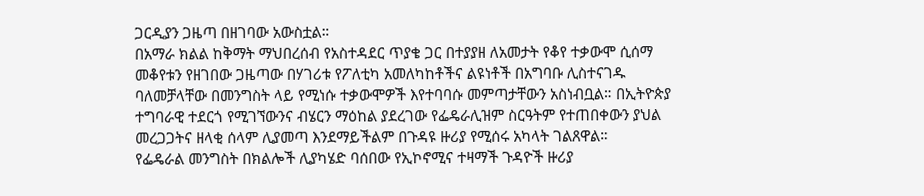ጋርዲያን ጋዜጣ በዘገባው አውስቷል።
በአማራ ክልል ከቅማት ማህበረሰብ የአስተዳደር ጥያቄ ጋር በተያያዘ ለአመታት የቆየ ተቃውሞ ሲሰማ መቆየቱን የዘገበው ጋዜጣው በሃገሪቱ የፖለቲካ አመለካከቶችና ልዩነቶች በአግባቡ ሊስተናገዱ ባለመቻላቸው በመንግስት ላይ የሚነሱ ተቃውሞዎች እየተባባሱ መምጣታቸውን አስነብቧል። በኢትዮጵያ ተግባራዊ ተደርጎ የሚገኘውንና ብሄርን ማዕከል ያደረገው የፌዴራሊዝም ስርዓትም የተጠበቀውን ያህል መረጋጋትና ዘላቂ ሰላም ሊያመጣ እንደማይችልም በጉዳዩ ዙሪያ የሚሰሩ አካላት ገልጸዋል።
የፌዴራል መንግስት በክልሎች ሊያካሄድ ባሰበው የኢኮኖሚና ተዛማች ጉዳዮች ዙሪያ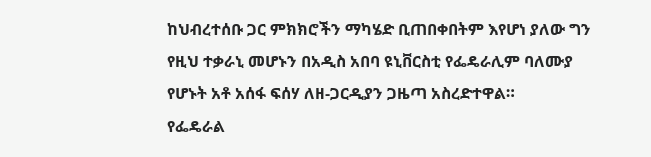ከህብረተሰቡ ጋር ምክክሮችን ማካሄድ ቢጠበቀበትም እየሆነ ያለው ግን የዚህ ተቃራኒ መሆኑን በአዲስ አበባ ዩኒቨርስቲ የፌዴራሊም ባለሙያ የሆኑት አቶ አሰፋ ፍሰሃ ለዘ-ጋርዲያን ጋዜጣ አስረድተዋል።
የፌዴራል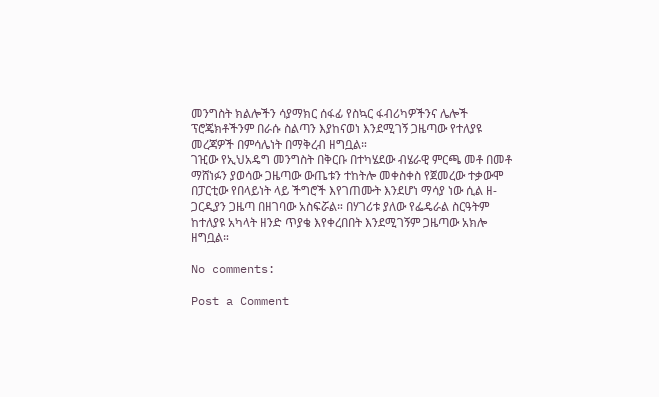መንግስት ክልሎችን ሳያማክር ሰፋፊ የስኳር ፋብሪካዎችንና ሌሎች ፕሮጄክቶችንም በራሱ ስልጣን እያከናወነ እንደሚገኝ ጋዜጣው የተለያዩ መረጃዎች በምሳሌነት በማቅረብ ዘግቧል።
ገዢው የኢህአዴግ መንግስት በቅርቡ በተካሄደው ብሄራዊ ምርጫ መቶ በመቶ ማሸነፉን ያወሳው ጋዜጣው ውጤቱን ተከትሎ መቀስቀስ የጀመረው ተቃውሞ በፓርቲው የበላይነት ላይ ችግሮች እየገጠሙት እንደሆነ ማሳያ ነው ሲል ዘ-ጋርዲያን ጋዜጣ በዘገባው አስፍሯል። በሃገሪቱ ያለው የፌዴራል ስርዓትም ከተለያዩ አካላት ዘንድ ጥያቄ እየቀረበበት እንደሚገኝም ጋዜጣው አክሎ ዘግቧል።

No comments:

Post a Comment